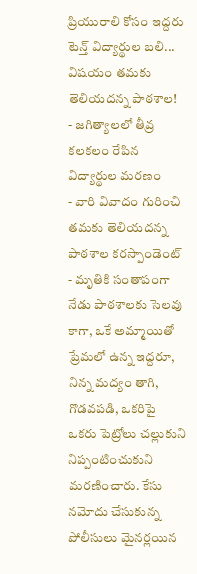ప్రియురాలి కోసం ఇద్దరు టెన్త్ విద్యార్థుల బలి... విషయం తమకు తెలియదన్న పాఠశాల!
- జగిత్యాలలో తీవ్ర కలకలం రేపిన విద్యార్థుల మరణం
- వారి వివాదం గురించి తమకు తెలియదన్న పాఠశాల కరస్పాండెంట్
- మృతికి సంతాపంగా నేడు పాఠశాలకు సెలవు
కాగా, ఒకే అమ్మాయితో ప్రేమలో ఉన్న ఇద్దరూ, నిన్న మద్యం తాగి, గొడవపడి, ఒకరిపై ఒకరు పెట్రోలు చల్లుకుని నిప్పంటించుకుని మరణించారు. కేసు నమోదు చేసుకున్న పోలీసులు మైనర్లయిన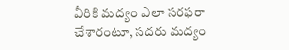వీరికి మద్యం ఎలా సరఫరా చేశారంటూ, సదరు మద్యం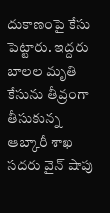దుకాణంపై కేసు పెట్టారు. ఇద్దరు బాలల మృతి కేసును తీవ్రంగా తీసుకున్న ఆబ్కారీ శాఖ సదరు వైన్ షాపు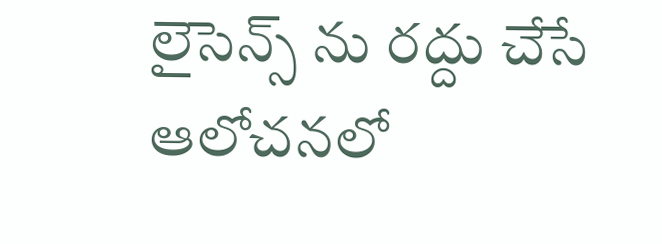లైసెన్స్ ను రద్దు చేసే ఆలోచనలో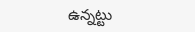ఉన్నట్టు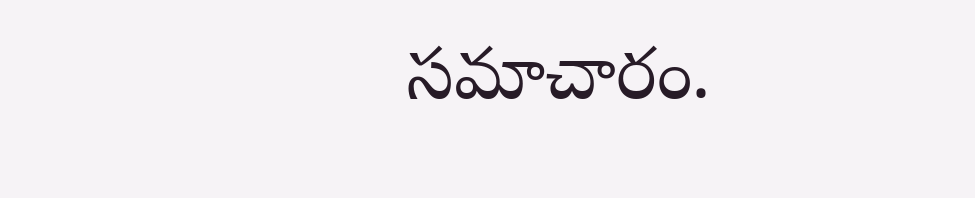సమాచారం.